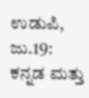ಉಡುಪಿ, ಜು.19: ಕನ್ನಡ ಮತ್ತು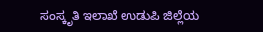ಸಂಸ್ಕೃತಿ ಇಲಾಖೆ ಉಡುಪಿ ಜಿಲ್ಲೆಯ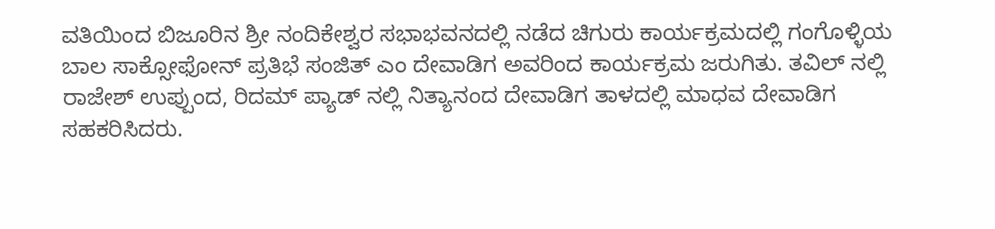ವತಿಯಿಂದ ಬಿಜೂರಿನ ಶ್ರೀ ನಂದಿಕೇಶ್ವರ ಸಭಾಭವನದಲ್ಲಿ ನಡೆದ ಚಿಗುರು ಕಾರ್ಯಕ್ರಮದಲ್ಲಿ ಗಂಗೊಳ್ಳಿಯ ಬಾಲ ಸಾಕ್ಸೋಫೋನ್ ಪ್ರತಿಭೆ ಸಂಜಿತ್ ಎಂ ದೇವಾಡಿಗ ಅವರಿಂದ ಕಾರ್ಯಕ್ರಮ ಜರುಗಿತು. ತವಿಲ್ ನಲ್ಲಿ ರಾಜೇಶ್ ಉಪ್ಪುಂದ, ರಿದಮ್ ಪ್ಯಾಡ್ ನಲ್ಲಿ ನಿತ್ಯಾನಂದ ದೇವಾಡಿಗ ತಾಳದಲ್ಲಿ ಮಾಧವ ದೇವಾಡಿಗ ಸಹಕರಿಸಿದರು.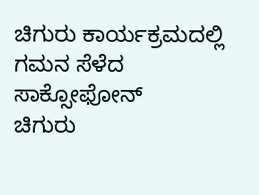ಚಿಗುರು ಕಾರ್ಯಕ್ರಮದಲ್ಲಿ ಗಮನ ಸೆಳೆದ ಸಾಕ್ಸೋಫೋನ್
ಚಿಗುರು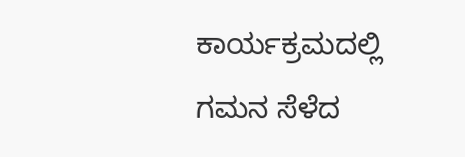ಕಾರ್ಯಕ್ರಮದಲ್ಲಿ ಗಮನ ಸೆಳೆದ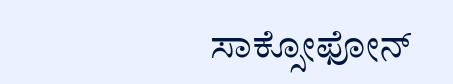ಸಾಕ್ಸೋಫೋನ್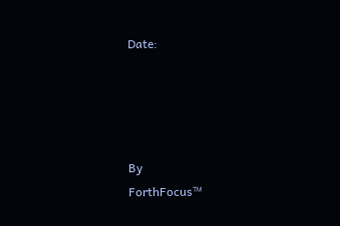Date:




By
ForthFocus™